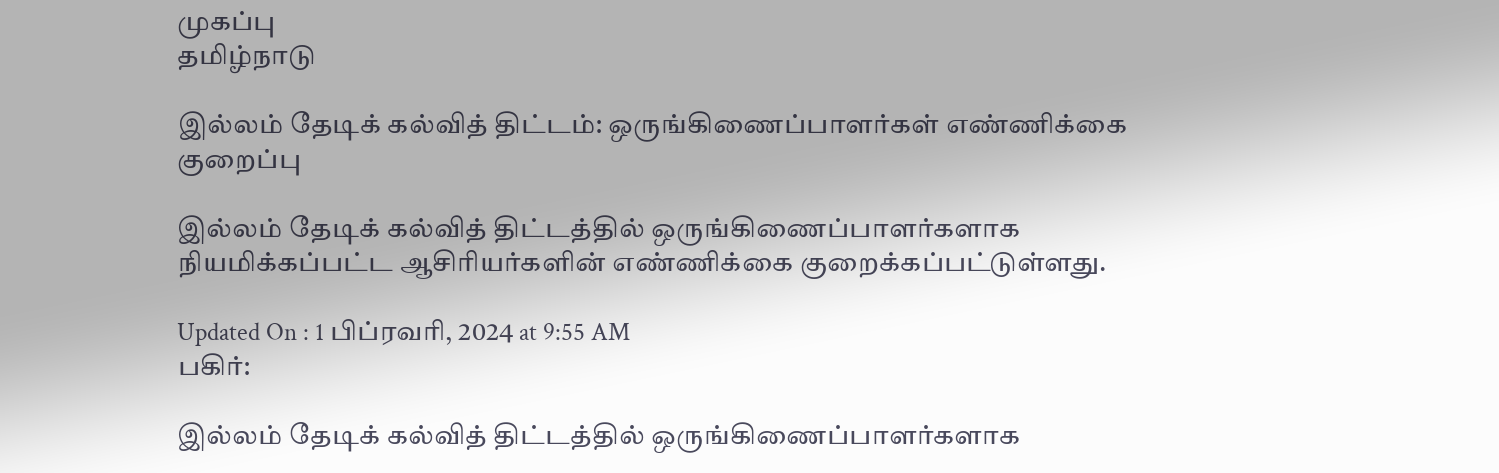முகப்பு
தமிழ்நாடு

இல்லம் தேடிக் கல்வித் திட்டம்: ஒருங்கிணைப்பாளர்கள் எண்ணிக்கை குறைப்பு

இல்லம் தேடிக் கல்வித் திட்டத்தில் ஒருங்கிணைப்பாளர்களாக நியமிக்கப்பட்ட ஆசிரியர்களின் எண்ணிக்கை குறைக்கப்பட்டுள்ளது.

Updated On : 1 பிப்ரவரி, 2024 at 9:55 AM
பகிர்:

இல்லம் தேடிக் கல்வித் திட்டத்தில் ஒருங்கிணைப்பாளர்களாக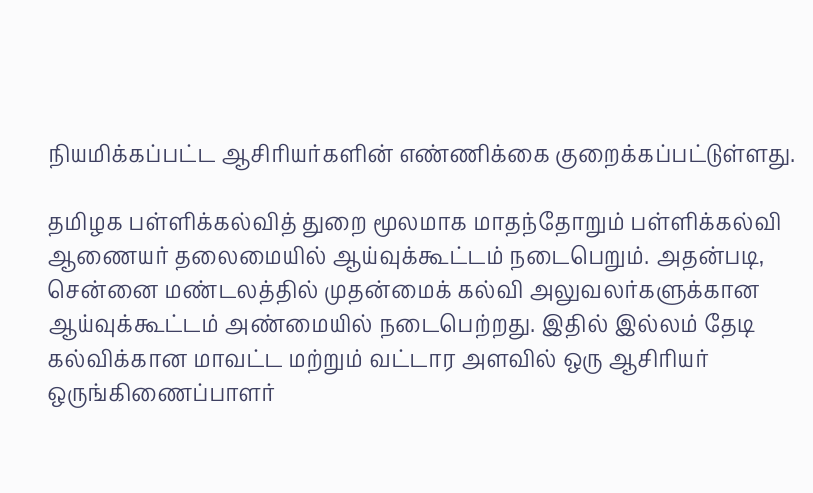நியமிக்கப்பட்ட ஆசிரியர்களின் எண்ணிக்கை குறைக்கப்பட்டுள்ளது.

தமிழக பள்ளிக்கல்வித் துறை மூலமாக மாதந்தோறும் பள்ளிக்கல்வி ஆணையர் தலைமையில் ஆய்வுக்கூட்டம் நடைபெறும். அதன்படி, சென்னை மண்டலத்தில் முதன்மைக் கல்வி அலுவலர்களுக்கான ஆய்வுக்கூட்டம் அண்மையில் நடைபெற்றது. இதில் இல்லம் தேடி கல்விக்கான மாவட்ட மற்றும் வட்டார அளவில் ஒரு ஆசிரியர் ஒருங்கிணைப்பாளர்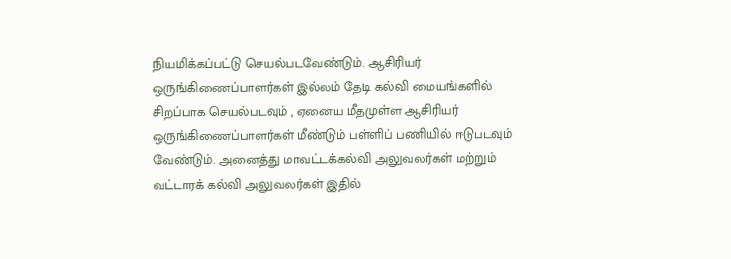நியமிக்கப்பட்டு செயல்படவேண்டும். ஆசிரியர் ஒருங்கிணைப்பாளர்கள் இல்லம் தேடி கல்வி மையங்களில் சிறப்பாக செயல்படவும் , ஏனைய மீதமுள்ள ஆசிரியர் ஒருங்கிணைப்பாளர்கள் மீண்டும் பள்ளிப் பணியில் ஈடுபடவும் வேண்டும். அனைத்து மாவட்டக்கல்வி அலுவலர்கள் மற்றும் வட்டாரக் கல்வி அலுவலர்கள் இதில்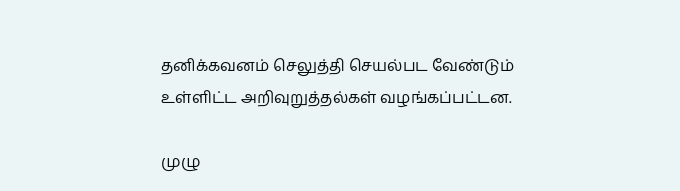தனிக்கவனம் செலுத்தி செயல்பட வேண்டும் உள்ளிட்ட அறிவுறுத்தல்கள் வழங்கப்பட்டன.

முழு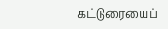கட்டுரையைப்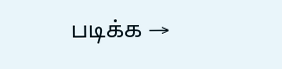படிக்க →